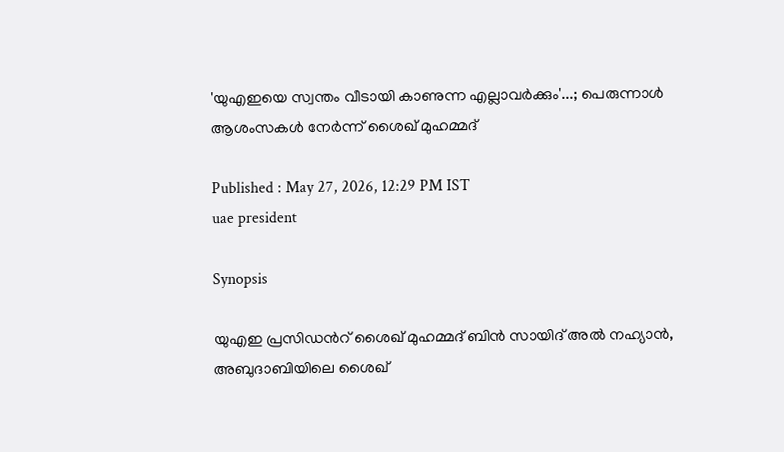'യുഎഇയെ സ്വന്തം വീടായി കാണുന്ന എല്ലാവർക്കും'...; പെരുന്നാൾ ആശംസകൾ നേർന്ന് ശൈഖ് മുഹമ്മദ്

Published : May 27, 2026, 12:29 PM IST
uae president

Synopsis

യുഎഇ പ്രസിഡന്‍റ് ശൈഖ് മുഹമ്മദ് ബിൻ സായിദ് അൽ നഹ്യാൻ, അബുദാബിയിലെ ശൈഖ്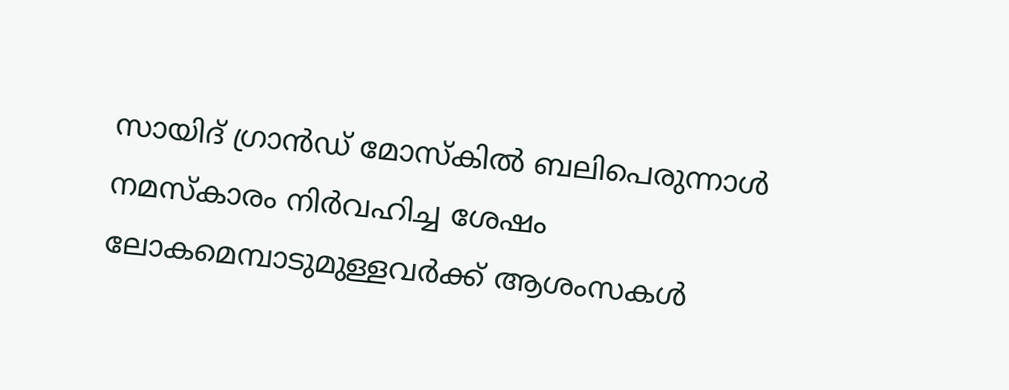സായിദ് ഗ്രാൻഡ് മോസ്കിൽ ബലിപെരുന്നാൾ നമസ്കാരം നിർവഹിച്ച ശേഷം ലോകമെമ്പാടുമുള്ളവർക്ക് ആശംസകൾ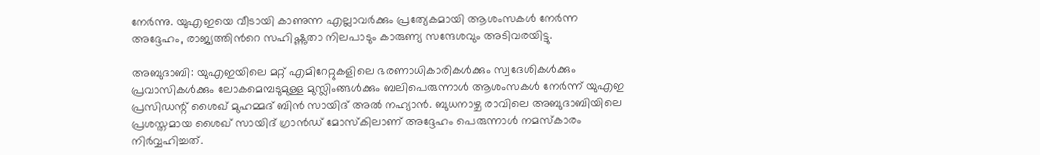നേർന്നു. യുഎഇയെ വീടായി കാണുന്ന എല്ലാവർക്കും പ്രത്യേകമായി ആശംസകൾ നേർന്ന അദ്ദേഹം, രാജ്യത്തിന്‍റെ സഹിഷ്ണുതാ നിലപാടും കാരുണ്യ സന്ദേശവും അടിവരയിട്ടു.

അബുദാബി: യുഎഇയിലെ മറ്റ് എമിറേറ്റുകളിലെ ഭരണാധികാരികൾക്കും സ്വദേശികൾക്കും പ്രവാസികൾക്കും ലോകമെമ്പടുമുള്ള മുസ്ലിംങ്ങൾക്കും ബലിപെരുന്നാൾ ആശംസകൾ നേർന്ന് യുഎഇ പ്രസിഡന്റ് ശൈഖ് മുഹമ്മദ് ബിൻ സായിദ് അൽ നഹ്യാൻ. ബുധനാഴ്ച രാവിലെ അബുദാബിയിലെ പ്രശസ്തമായ ശൈഖ് സായിദ് ഗ്രാൻഡ് മോസ്കിലാണ് അദ്ദേഹം പെരുന്നാൾ നമസ്‌കാരം നിർവ്വഹിച്ചത്.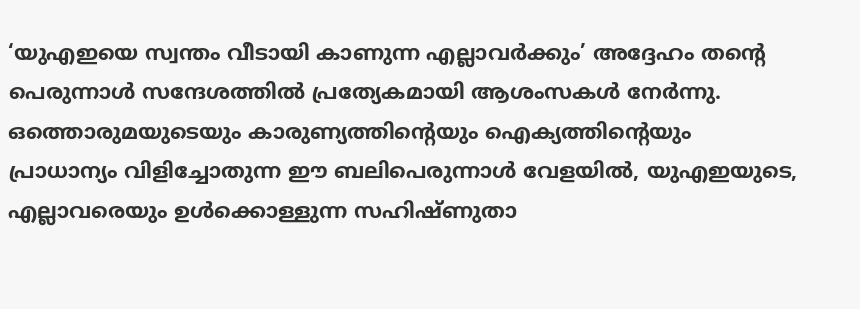‘യുഎഇയെ സ്വന്തം വീടായി കാണുന്ന എല്ലാവർക്കും’ അദ്ദേഹം തന്‍റെ പെരുന്നാൾ സന്ദേശത്തിൽ പ്രത്യേകമായി ആശംസകൾ നേർന്നു. ഒത്തൊരുമയുടെയും കാരുണ്യത്തിന്‍റെയും ഐക്യത്തിന്‍റെയും പ്രാധാന്യം വിളിച്ചോതുന്ന ഈ ബലിപെരുന്നാൾ വേളയിൽ, യുഎഇയുടെ, എല്ലാവരെയും ഉൾക്കൊള്ളുന്ന സഹിഷ്ണുതാ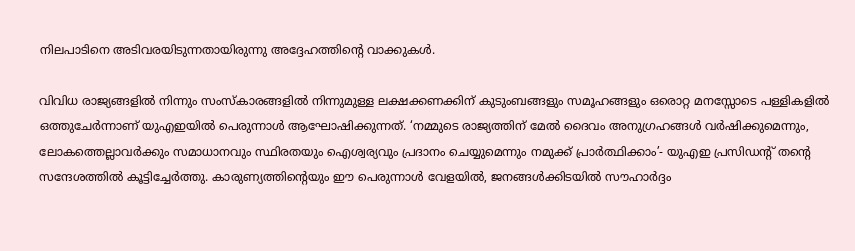നിലപാടിനെ അടിവരയിടുന്നതായിരുന്നു അദ്ദേഹത്തിന്‍റെ വാക്കുകൾ.

വിവിധ രാജ്യങ്ങളിൽ നിന്നും സംസ്കാരങ്ങളിൽ നിന്നുമുള്ള ലക്ഷക്കണക്കിന് കുടുംബങ്ങളും സമൂഹങ്ങളും ഒരൊറ്റ മനസ്സോടെ പള്ളികളിൽ ഒത്തുചേർന്നാണ് യുഎഇയിൽ പെരുന്നാൾ ആഘോഷിക്കുന്നത്. ‘നമ്മുടെ രാജ്യത്തിന് മേൽ ദൈവം അനുഗ്രഹങ്ങൾ വർഷിക്കുമെന്നും, ലോകത്തെല്ലാവർക്കും സമാധാനവും സ്ഥിരതയും ഐശ്വര്യവും പ്രദാനം ചെയ്യുമെന്നും നമുക്ക് പ്രാർത്ഥിക്കാം’- യുഎഇ പ്രസിഡന്‍റ് തന്‍റെ സന്ദേശത്തിൽ കൂട്ടിച്ചേർത്തു. കാരുണ്യത്തിന്‍റെയും ഈ പെരുന്നാൾ വേളയിൽ, ജനങ്ങൾക്കിടയിൽ സൗഹാർദ്ദം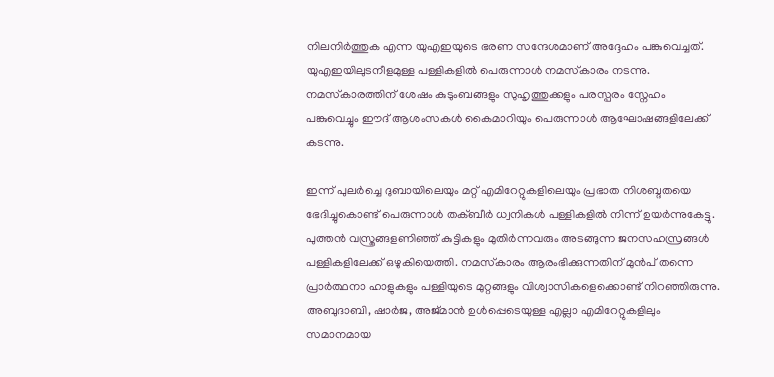നിലനിർത്തുക എന്ന യുഎഇയുടെ ഭരണ സന്ദേശമാണ് അദ്ദേഹം പങ്കുവെച്ചത്. യുഎഇയിലുടനീളമുള്ള പള്ളികളിൽ പെരുന്നാൾ നമസ്‌കാരം നടന്നു. നമസ്‌കാരത്തിന് ശേഷം കുടുംബങ്ങളും സുഹൃത്തുക്കളും പരസ്പരം സ്നേഹം പങ്കുവെച്ചും ഈദ് ആശംസകൾ കൈമാറിയും പെരുന്നാൾ ആഘോഷങ്ങളിലേക്ക് കടന്നു.

ഇന്ന് പുലർച്ചെ ദുബായിലെയും മറ്റ് എമിറേറ്റുകളിലെയും പ്രഭാത നിശബ്ദതയെ ഭേദിച്ചുകൊണ്ട് പെരുന്നാൾ തക്ബീർ ധ്വനികൾ പള്ളികളിൽ നിന്ന് ഉയർന്നുകേട്ടു. പുത്തൻ വസ്ത്രങ്ങളണിഞ്ഞ് കുട്ടികളും മുതിർന്നവരും അടങ്ങുന്ന ജനസഹസ്രങ്ങൾ പള്ളികളിലേക്ക് ഒഴുകിയെത്തി. നമസ്‌കാരം ആരംഭിക്കുന്നതിന് മുൻപ് തന്നെ പ്രാർത്ഥനാ ഹാളുകളും പള്ളിയുടെ മുറ്റങ്ങളും വിശ്വാസികളെക്കൊണ്ട് നിറഞ്ഞിരുന്നു. അബുദാബി, ഷാർജ, അജ്മാൻ ഉൾപ്പെടെയുള്ള എല്ലാ എമിറേറ്റുകളിലും സമാനമായ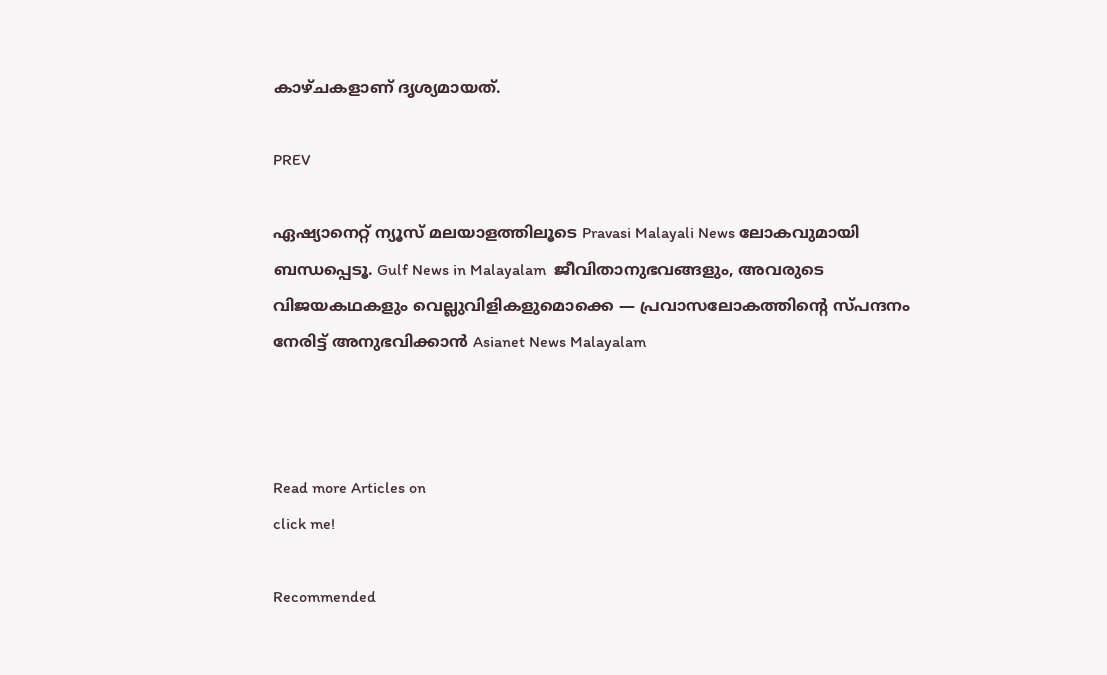കാഴ്ചകളാണ് ദൃശ്യമായത്.

PREV

ഏഷ്യാനെറ്റ് ന്യൂസ് മലയാളത്തിലൂടെ Pravasi Malayali News ലോകവുമായി ബന്ധപ്പെടൂ. Gulf News in Malayalam  ജീവിതാനുഭവങ്ങളും, അവരുടെ വിജയകഥകളും വെല്ലുവിളികളുമൊക്കെ — പ്രവാസലോകത്തിന്റെ സ്പന്ദനം നേരിട്ട് അനുഭവിക്കാൻ Asianet News Malayalam



Read more Articles on
click me!

Recommended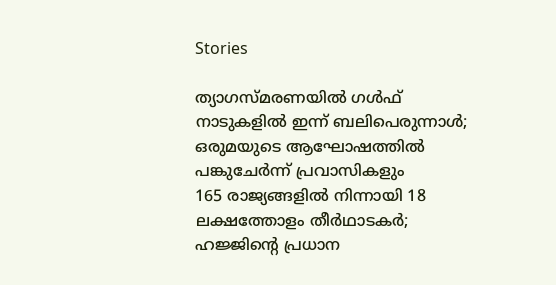Stories

ത്യാഗസ്മരണയിൽ ഗൾഫ് നാടുകളിൽ ഇന്ന് ബലിപെരുന്നാൾ; ഒരുമയുടെ ആഘോഷത്തിൽ പങ്കുചേർന്ന് പ്രവാസികളും
165 രാജ്യങ്ങളിൽ നിന്നായി 18 ലക്ഷത്തോളം തീർഥാടകർ; ഹജ്ജിന്‍റെ പ്രധാന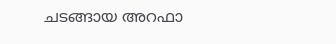ചടങ്ങായ അറഫാ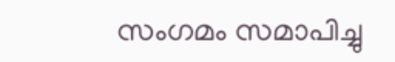സംഗമം സമാപിച്ചു